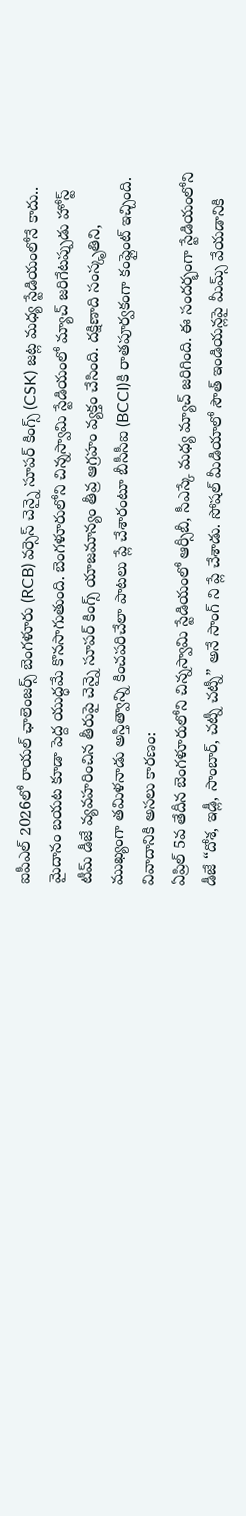ఐపీఎల్ 2026లో రాయల్ ఛాలెంజర్స్ బెంగళూరు (RCB) వర్సెస్ చెన్నై సూపర్ కింగ్స్ (CSK) జట్ల మధ్య స్టేడియంలోనే కాదు.. మైదానం బయట కూడా పెద్ద యుద్ధమే కొనసాగుతుంది. బెంగళూరులోని చిన్నస్వామి స్టేడియంలో మ్యాచ్ జరిగేటప్పుడు హోస్ట్ టీమ్ డీజే వ్యవహరించిన తీరుపై చెన్నై సూపర్ కింగ్స్ యాజమాన్యం తీవ్ర ఆగ్రహం వ్యక్తం చేసింది. దక్షిణాది సంస్కృతిని, ముఖ్యంగా తమిళనాడు అస్తిత్వాన్ని కించపరిచేలా పాటలు ప్లే చేశారంటూ బీసీసీఐ (BCCI)కి రాతపూర్వకంగా కంప్లైంట్ ఇచ్చింది.
వివాదానికి అసలు కారణం:
ఏప్రిల్ 5వ తేదీన బెంగళూరులోని చిన్నస్వామి స్టేడియంలో ఆర్సీబీ, సీఎస్కే మధ్య మ్యాచ్ జరిగింది. ఈ సందర్భంగా స్టేడియంలోని డీజే “దోశ, ఇడ్లీ, సాంబార్, చట్నీ చట్నీ” అనే సాంగ్ ని ప్లే చేశాడు. సోషల్ మీడియాలో సౌత్ ఇండియన్లపై మీమ్స్ వేయడానికి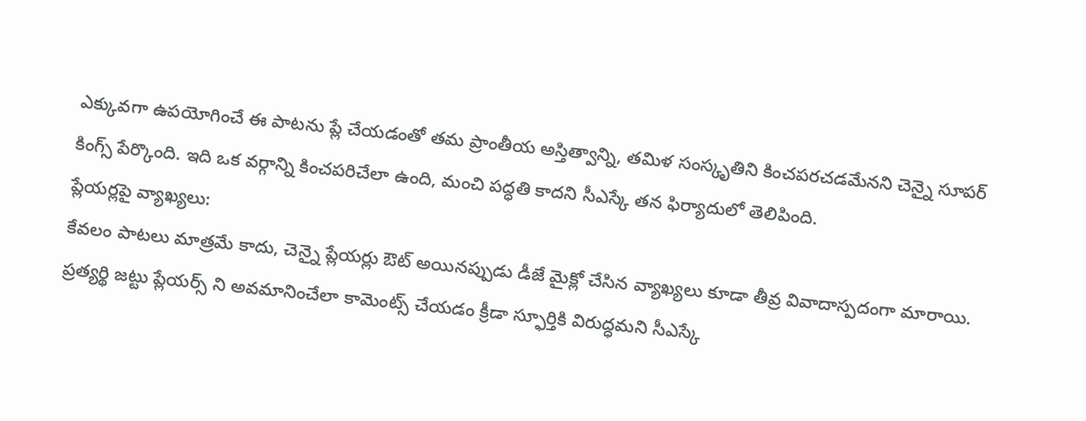ఎక్కువగా ఉపయోగించే ఈ పాటను ప్లే చేయడంతో తమ ప్రాంతీయ అస్తిత్వాన్ని, తమిళ సంస్కృతిని కించపరచడమేనని చెన్నై సూపర్ కింగ్స్ పేర్కొంది. ఇది ఒక వర్గాన్ని కించపరిచేలా ఉంది, మంచి పద్ధతి కాదని సీఎస్కే తన ఫిర్యాదులో తెలిపింది.
ప్లేయర్లపై వ్యాఖ్యలు:
కేవలం పాటలు మాత్రమే కాదు, చెన్నై ప్లేయర్లు ఔట్ అయినప్పుడు డీజే మైక్లో చేసిన వ్యాఖ్యలు కూడా తీవ్ర వివాదాస్పదంగా మారాయి. ప్రత్యర్థి జట్టు ప్లేయర్స్ ని అవమానించేలా కామెంట్స్ చేయడం క్రీడా స్ఫూర్తికి విరుద్ధమని సీఎస్కే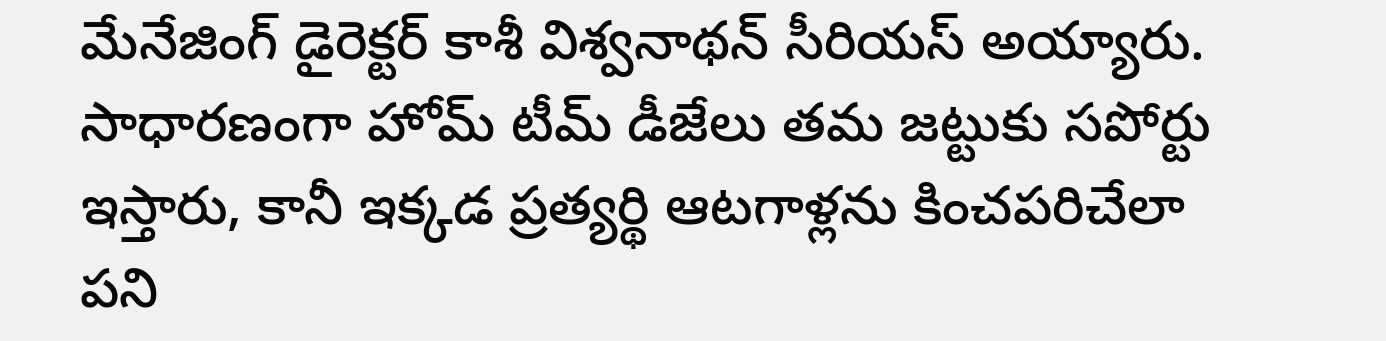మేనేజింగ్ డైరెక్టర్ కాశీ విశ్వనాథన్ సీరియస్ అయ్యారు. సాధారణంగా హోమ్ టీమ్ డీజేలు తమ జట్టుకు సపోర్టు ఇస్తారు, కానీ ఇక్కడ ప్రత్యర్థి ఆటగాళ్లను కించపరిచేలా పని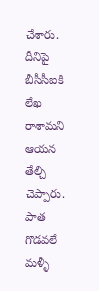చేశారు. దీనిపై బీసీసీఐకి లేఖ రాశామని ఆయన తేల్చి చెప్పారు.
పాత గొడవలే మళ్ళీ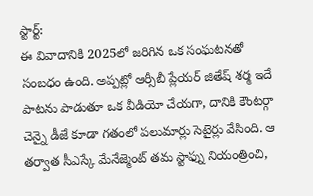స్టార్ట్:
ఈ వివాదానికి 2025లో జరిగిన ఒక సంఘటనతో సంబధం ఉంది. అప్పట్లో ఆర్సీబీ ప్లేయర్ జితేష్ శర్మ ఇదే పాటను పాడుతూ ఒక వీడియో చేయగా, దానికి కౌంటర్గా చెన్నై డీజే కూడా గతంలో పలుమార్లు సెటైర్లు వేసింది. ఆ తర్వాత సీఎస్కే మేనేజ్మెంట్ తమ స్టాఫ్ను నియంత్రించి,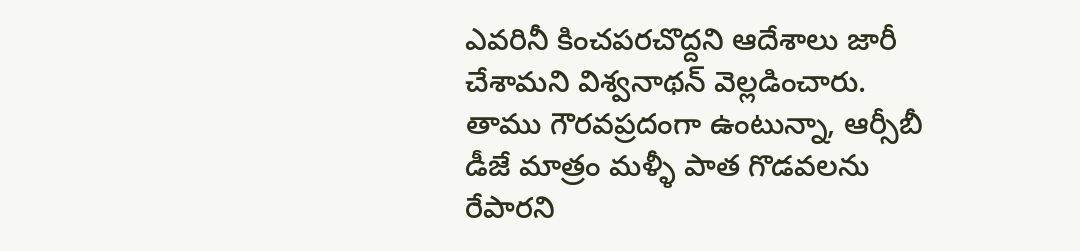ఎవరినీ కించపరచొద్దని ఆదేశాలు జారీ చేశామని విశ్వనాథన్ వెల్లడించారు. తాము గౌరవప్రదంగా ఉంటున్నా, ఆర్సీబీ డీజే మాత్రం మళ్ళీ పాత గొడవలను రేపారని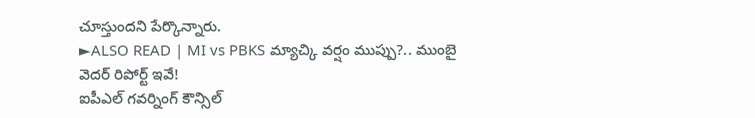చూస్తుందని పేర్కొన్నారు.
►ALSO READ | MI vs PBKS మ్యాచ్కి వర్షం ముప్పు?.. ముంబై వెదర్ రిపోర్ట్ ఇవే!
ఐపీఎల్ గవర్నింగ్ కౌన్సిల్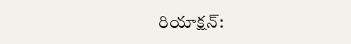రియాక్షన్: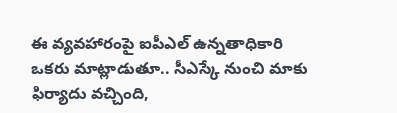ఈ వ్యవహారంపై ఐపీఎల్ ఉన్నతాధికారి ఒకరు మాట్లాడుతూ.. సీఎస్కే నుంచి మాకు ఫిర్యాదు వచ్చింది,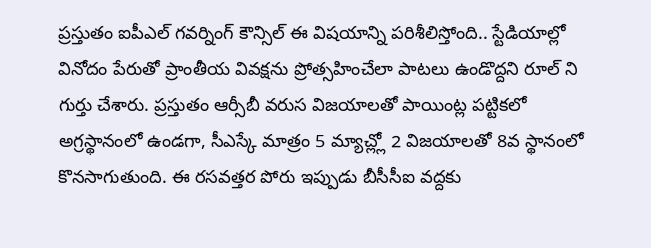ప్రస్తుతం ఐపీఎల్ గవర్నింగ్ కౌన్సిల్ ఈ విషయాన్ని పరిశీలిస్తోంది.. స్టేడియాల్లో వినోదం పేరుతో ప్రాంతీయ వివక్షను ప్రోత్సహించేలా పాటలు ఉండొద్దని రూల్ ని గుర్తు చేశారు. ప్రస్తుతం ఆర్సీబీ వరుస విజయాలతో పాయింట్ల పట్టికలో అగ్రస్థానంలో ఉండగా, సీఎస్కే మాత్రం 5 మ్యాచ్ల్లో 2 విజయాలతో 8వ స్థానంలో కొనసాగుతుంది. ఈ రసవత్తర పోరు ఇప్పుడు బీసీసీఐ వద్దకు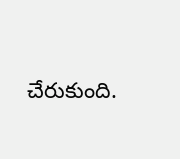చేరుకుంది.